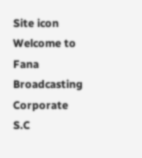Site icon Welcome to Fana Broadcasting Corporate S.C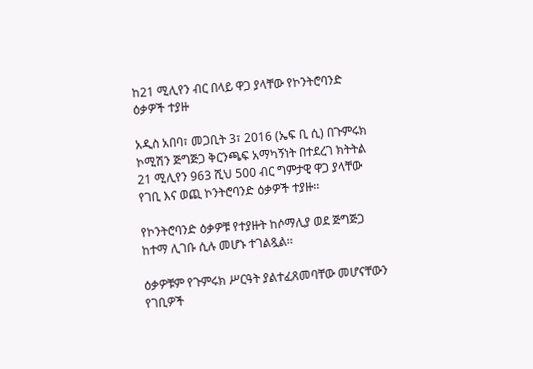ከ21 ሚሊየን ብር በላይ ዋጋ ያላቸው የኮንትሮባንድ ዕቃዎች ተያዙ

አዲስ አበባ፣ መጋቢት 3፣ 2016 (ኤፍ ቢ ሲ) በጉምሩክ ኮሚሽን ጅግጅጋ ቅርንጫፍ አማካኝነት በተደረገ ክትትል 21 ሚሊየን 963 ሺህ 500 ብር ግምታዊ ዋጋ ያላቸው የገቢ እና ወጪ ኮንትሮባንድ ዕቃዎች ተያዙ፡፡

የኮንትሮባንድ ዕቃዎቹ የተያዙት ከሶማሊያ ወደ ጅግጅጋ ከተማ ሊገቡ ሲሉ መሆኑ ተገልጿል፡፡

ዕቃዎቹም የጉምሩክ ሥርዓት ያልተፈጸመባቸው መሆናቸውን የገቢዎች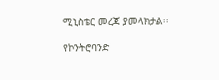ሚኒስቴር መረጃ ያመላክታል፡፡

የኮንትሮባንድ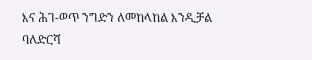እና ሕገ-ወጥ ንግድን ለመከላከል እንዲቻል ባለድርሻ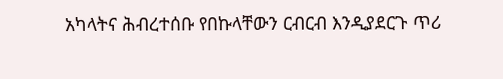አካላትና ሕብረተሰቡ የበኩላቸውን ርብርብ እንዲያደርጉ ጥሪ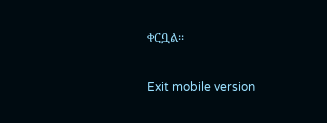ቀርቧል፡፡

Exit mobile version